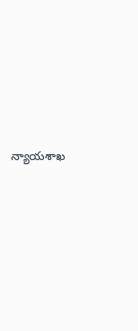న్యాయశాఖ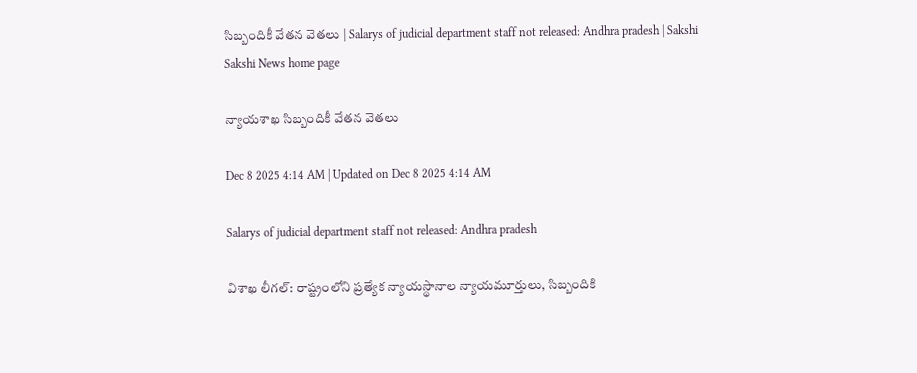సిబ్బందికీ వేతన వెతలు | Salarys of judicial department staff not released: Andhra pradesh | Sakshi
Sakshi News home page

న్యాయశాఖ సిబ్బందికీ వేతన వెతలు

Dec 8 2025 4:14 AM | Updated on Dec 8 2025 4:14 AM

Salarys of judicial department staff not released: Andhra pradesh

విశాఖ లీగల్‌: రాష్ట్రంలోని ప్రత్యేక న్యాయస్థానాల న్యాయమూర్తులు, సిబ్బందికి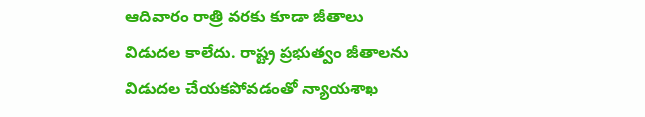ఆదివారం రాత్రి వరకు కూడా జీతాలు విడుదల కాలేదు. రాష్ట్ర ప్రభుత్వం జీతాలను విడుదల చేయకపోవడంతో న్యాయశాఖ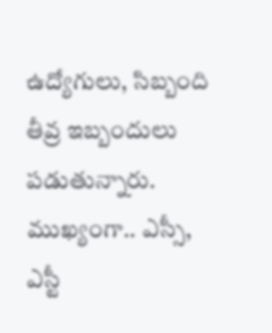ఉద్యోగులు, సిబ్బంది తీవ్ర ఇబ్బందులు పడుతున్నారు. ముఖ్యంగా.. ఎస్సీ, ఎస్టీ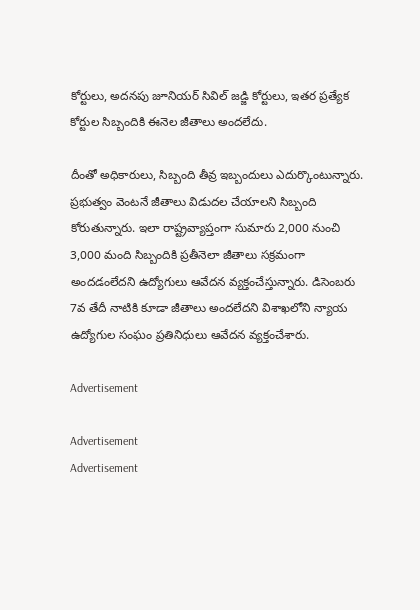కోర్టులు, అదనపు జూనియర్‌ సివిల్‌ జడ్జి కోర్టులు, ఇతర ప్రత్యేక కోర్టుల సిబ్బందికి ఈనెల జీతాలు అందలేదు.

దీంతో అధికారులు, సిబ్బంది తీవ్ర ఇబ్బందులు ఎదుర్కొంటున్నారు. ప్రభుత్వం వెంటనే జీతాలు విడుదల చేయాలని సిబ్బంది కోరుతున్నారు. ఇలా రాష్ట్రవ్యాప్తంగా సుమారు 2,000 నుంచి 3,000 మంది సిబ్బందికి ప్రతీనెలా జీతాలు సక్రమంగా అందడంలేదని ఉద్యోగులు ఆవేదన వ్యక్తంచేస్తున్నారు. డిసెంబరు 7వ తేదీ నాటికి కూడా జీతాలు అందలేదని విశాఖలోని న్యాయ ఉద్యోగుల సంఘం ప్రతినిధులు ఆవేదన వ్యక్తంచేశారు.

Advertisement

Advertisement
Advertisement